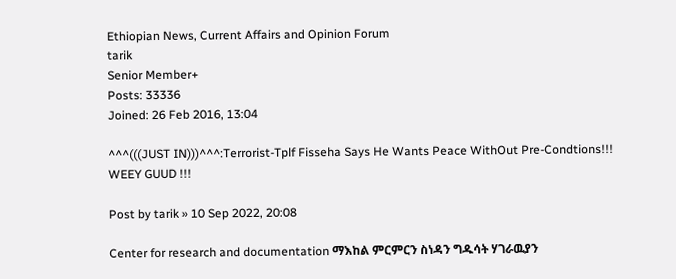Ethiopian News, Current Affairs and Opinion Forum
tarik
Senior Member+
Posts: 33336
Joined: 26 Feb 2016, 13:04

^^^(((JUST IN)))^^^:Terrorist-Tplf Fisseha Says He Wants Peace WithOut Pre-Condtions!!! WEEY GUUD !!!

Post by tarik » 10 Sep 2022, 20:08

Center for research and documentation ማእከል ምርምርን ስነዳን ግዱሳት ሃገራዉያን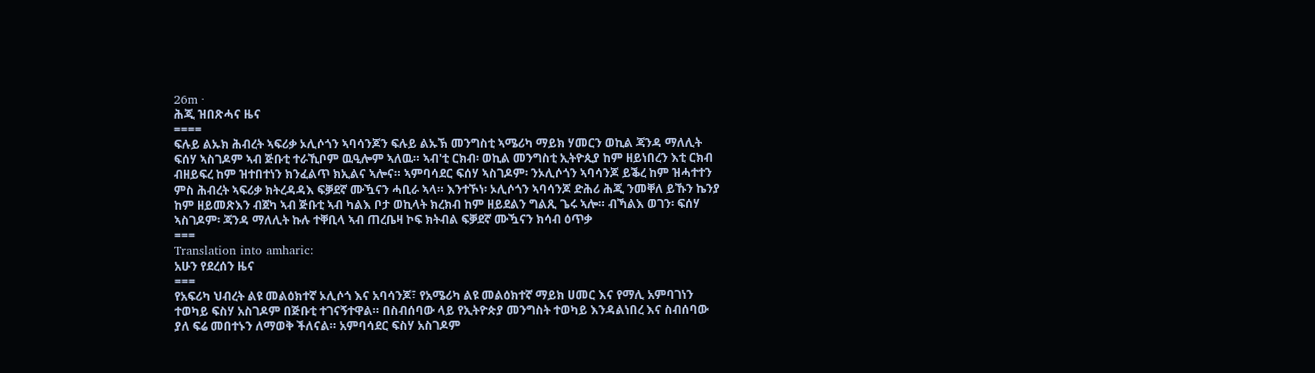26m ·
ሕጂ ዝበጽሓና ዜና
====
ፍሉይ ልኡክ ሕብረት ኣፍሪቃ ኦሊሶጎን ኣባሳንጆን ፍሉይ ልኡኽ መንግስቲ ኣሜሪካ ማይክ ሃመርን ወኪል ጃንዳ ማለሊት ፍሰሃ ኣስገዶም ኣብ ጅቡቲ ተራኺቦም ዉዒሎም ኣለዉ። ኣብ'ቲ ርክብ፡ ወኪል መንግስቲ ኢትዮጲያ ከም ዘይነበረን እቲ ርክብ ብዘይፍረ ከም ዝተበተነን ክንፈልጥ ክኢልና ኣሎና። ኣምባሳደር ፍሰሃ ኣስገዶም፡ ንኦሊሶጎን ኣባሳንጆ ይቕረ ከም ዝሓተተን ምስ ሕብረት ኣፍሪቃ ክትረዳዳእ ፍቓደኛ ሙዃናን ሓቢራ ኣላ። እንተኾነ፡ ኦሊሶጎን ኣባሳንጆ ድሕሪ ሕጂ ንመቐለ ይኹን ኬንያ ከም ዘይመጽእን ብጀካ ኣብ ጅቡቲ ኣብ ካልእ ቦታ ወኪላት ክረክብ ከም ዘይደልን ግልጺ ጌሩ ኣሎ። ብኻልእ ወገን፡ ፍሰሃ ኣስገዶም፡ ጃንዳ ማለሊት ኩሉ ተቐቢላ ኣብ ጠረቤዛ ኮፍ ክትብል ፍቓደኛ ሙዃናን ክሳብ ዕጥቃ
===
Translation into amharic:
አሁን የደረሰን ዜና
===
የአፍሪካ ህብረት ልዩ መልዕክተኛ ኦሊሶጎ እና አባሳንጆ፣ የአሜሪካ ልዩ መልዕክተኛ ማይክ ሀመር እና የማሊ አምባገነን ተወካይ ፍስሃ አስገዶም በጅቡቲ ተገናኝተዋል። በስብሰባው ላይ የኢትዮጵያ መንግስት ተወካይ እንዳልነበረ እና ስብሰባው ያለ ፍሬ መበተኑን ለማወቅ ችለናል። አምባሳደር ፍስሃ አስገዶም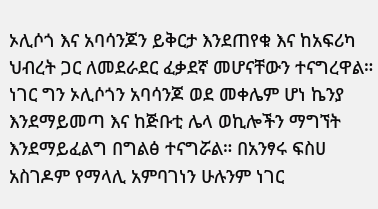ኦሊሶጎ እና አባሳንጆን ይቅርታ እንደጠየቁ እና ከአፍሪካ ህብረት ጋር ለመደራደር ፈቃደኛ መሆናቸውን ተናግረዋል። ነገር ግን ኦሊሶጎን አባሳንጆ ወደ መቀሌም ሆነ ኬንያ እንደማይመጣ እና ከጅቡቲ ሌላ ወኪሎችን ማግኘት እንደማይፈልግ በግልፅ ተናግሯል። በአንፃሩ ፍስሀ አስገዶም የማላሊ አምባገነን ሁሉንም ነገር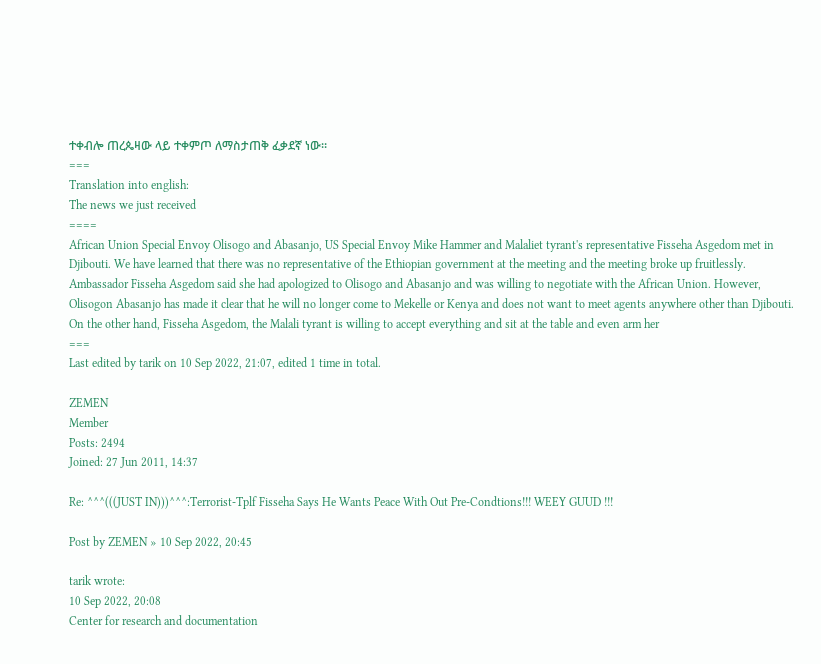ተቀብሎ ጠረጴዛው ላይ ተቀምጦ ለማስታጠቅ ፈቃደኛ ነው።
===
Translation into english:
The news we just received
====
African Union Special Envoy Olisogo and Abasanjo, US Special Envoy Mike Hammer and Malaliet tyrant's representative Fisseha Asgedom met in Djibouti. We have learned that there was no representative of the Ethiopian government at the meeting and the meeting broke up fruitlessly. Ambassador Fisseha Asgedom said she had apologized to Olisogo and Abasanjo and was willing to negotiate with the African Union. However, Olisogon Abasanjo has made it clear that he will no longer come to Mekelle or Kenya and does not want to meet agents anywhere other than Djibouti. On the other hand, Fisseha Asgedom, the Malali tyrant is willing to accept everything and sit at the table and even arm her
===
Last edited by tarik on 10 Sep 2022, 21:07, edited 1 time in total.

ZEMEN
Member
Posts: 2494
Joined: 27 Jun 2011, 14:37

Re: ^^^(((JUST IN)))^^^:Terrorist-Tplf Fisseha Says He Wants Peace With Out Pre-Condtions!!! WEEY GUUD !!!

Post by ZEMEN » 10 Sep 2022, 20:45

tarik wrote:
10 Sep 2022, 20:08
Center for research and documentation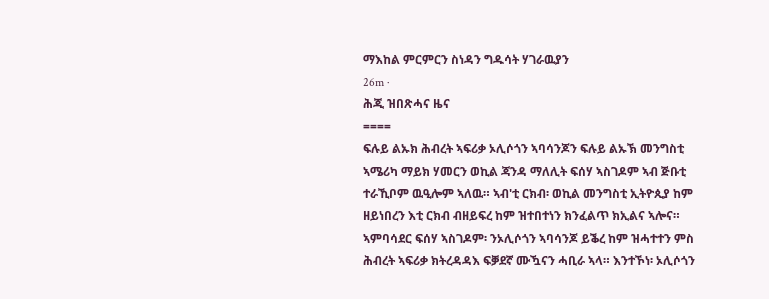ማእከል ምርምርን ስነዳን ግዱሳት ሃገራዉያን
26m ·
ሕጂ ዝበጽሓና ዜና
====
ፍሉይ ልኡክ ሕብረት ኣፍሪቃ ኦሊሶጎን ኣባሳንጆን ፍሉይ ልኡኽ መንግስቲ ኣሜሪካ ማይክ ሃመርን ወኪል ጃንዳ ማለሊት ፍሰሃ ኣስገዶም ኣብ ጅቡቲ ተራኺቦም ዉዒሎም ኣለዉ። ኣብ'ቲ ርክብ፡ ወኪል መንግስቲ ኢትዮጲያ ከም ዘይነበረን እቲ ርክብ ብዘይፍረ ከም ዝተበተነን ክንፈልጥ ክኢልና ኣሎና። ኣምባሳደር ፍሰሃ ኣስገዶም፡ ንኦሊሶጎን ኣባሳንጆ ይቕረ ከም ዝሓተተን ምስ ሕብረት ኣፍሪቃ ክትረዳዳእ ፍቓደኛ ሙዃናን ሓቢራ ኣላ። እንተኾነ፡ ኦሊሶጎን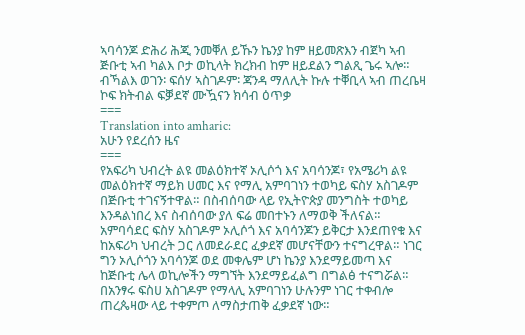ኣባሳንጆ ድሕሪ ሕጂ ንመቐለ ይኹን ኬንያ ከም ዘይመጽእን ብጀካ ኣብ ጅቡቲ ኣብ ካልእ ቦታ ወኪላት ክረክብ ከም ዘይደልን ግልጺ ጌሩ ኣሎ። ብኻልእ ወገን፡ ፍሰሃ ኣስገዶም፡ ጃንዳ ማለሊት ኩሉ ተቐቢላ ኣብ ጠረቤዛ ኮፍ ክትብል ፍቓደኛ ሙዃናን ክሳብ ዕጥቃ
===
Translation into amharic:
አሁን የደረሰን ዜና
===
የአፍሪካ ህብረት ልዩ መልዕክተኛ ኦሊሶጎ እና አባሳንጆ፣ የአሜሪካ ልዩ መልዕክተኛ ማይክ ሀመር እና የማሊ አምባገነን ተወካይ ፍስሃ አስገዶም በጅቡቲ ተገናኝተዋል። በስብሰባው ላይ የኢትዮጵያ መንግስት ተወካይ እንዳልነበረ እና ስብሰባው ያለ ፍሬ መበተኑን ለማወቅ ችለናል። አምባሳደር ፍስሃ አስገዶም ኦሊሶጎ እና አባሳንጆን ይቅርታ እንደጠየቁ እና ከአፍሪካ ህብረት ጋር ለመደራደር ፈቃደኛ መሆናቸውን ተናግረዋል። ነገር ግን ኦሊሶጎን አባሳንጆ ወደ መቀሌም ሆነ ኬንያ እንደማይመጣ እና ከጅቡቲ ሌላ ወኪሎችን ማግኘት እንደማይፈልግ በግልፅ ተናግሯል። በአንፃሩ ፍስሀ አስገዶም የማላሊ አምባገነን ሁሉንም ነገር ተቀብሎ ጠረጴዛው ላይ ተቀምጦ ለማስታጠቅ ፈቃደኛ ነው።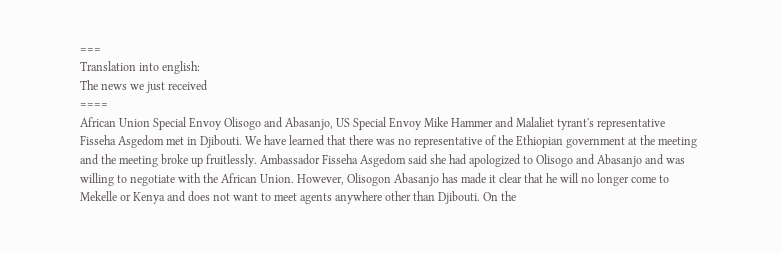===
Translation into english:
The news we just received
====
African Union Special Envoy Olisogo and Abasanjo, US Special Envoy Mike Hammer and Malaliet tyrant's representative Fisseha Asgedom met in Djibouti. We have learned that there was no representative of the Ethiopian government at the meeting and the meeting broke up fruitlessly. Ambassador Fisseha Asgedom said she had apologized to Olisogo and Abasanjo and was willing to negotiate with the African Union. However, Olisogon Abasanjo has made it clear that he will no longer come to Mekelle or Kenya and does not want to meet agents anywhere other than Djibouti. On the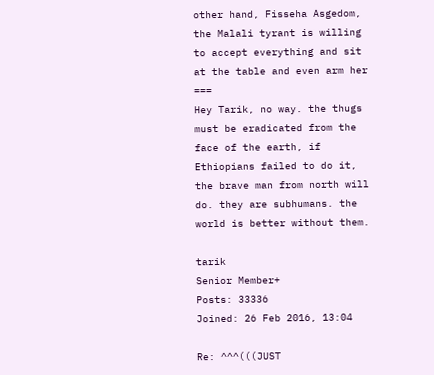other hand, Fisseha Asgedom, the Malali tyrant is willing to accept everything and sit at the table and even arm her
===
Hey Tarik, no way. the thugs must be eradicated from the face of the earth, if Ethiopians failed to do it, the brave man from north will do. they are subhumans. the world is better without them.

tarik
Senior Member+
Posts: 33336
Joined: 26 Feb 2016, 13:04

Re: ^^^(((JUST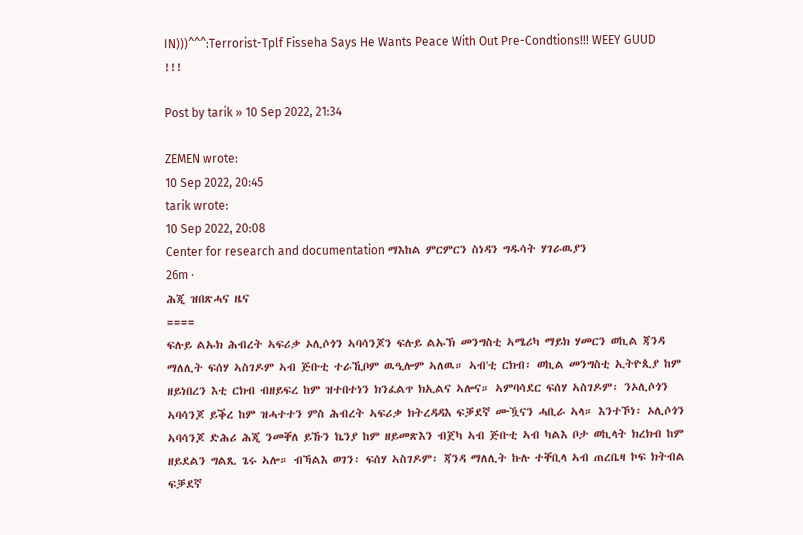IN)))^^^:Terrorist-Tplf Fisseha Says He Wants Peace With Out Pre-Condtions!!! WEEY GUUD !!!

Post by tarik » 10 Sep 2022, 21:34

ZEMEN wrote:
10 Sep 2022, 20:45
tarik wrote:
10 Sep 2022, 20:08
Center for research and documentation ማእከል ምርምርን ስነዳን ግዱሳት ሃገራዉያን
26m ·
ሕጂ ዝበጽሓና ዜና
====
ፍሉይ ልኡክ ሕብረት ኣፍሪቃ ኦሊሶጎን ኣባሳንጆን ፍሉይ ልኡኽ መንግስቲ ኣሜሪካ ማይክ ሃመርን ወኪል ጃንዳ ማለሊት ፍሰሃ ኣስገዶም ኣብ ጅቡቲ ተራኺቦም ዉዒሎም ኣለዉ። ኣብ'ቲ ርክብ፡ ወኪል መንግስቲ ኢትዮጲያ ከም ዘይነበረን እቲ ርክብ ብዘይፍረ ከም ዝተበተነን ክንፈልጥ ክኢልና ኣሎና። ኣምባሳደር ፍሰሃ ኣስገዶም፡ ንኦሊሶጎን ኣባሳንጆ ይቕረ ከም ዝሓተተን ምስ ሕብረት ኣፍሪቃ ክትረዳዳእ ፍቓደኛ ሙዃናን ሓቢራ ኣላ። እንተኾነ፡ ኦሊሶጎን ኣባሳንጆ ድሕሪ ሕጂ ንመቐለ ይኹን ኬንያ ከም ዘይመጽእን ብጀካ ኣብ ጅቡቲ ኣብ ካልእ ቦታ ወኪላት ክረክብ ከም ዘይደልን ግልጺ ጌሩ ኣሎ። ብኻልእ ወገን፡ ፍሰሃ ኣስገዶም፡ ጃንዳ ማለሊት ኩሉ ተቐቢላ ኣብ ጠረቤዛ ኮፍ ክትብል ፍቓደኛ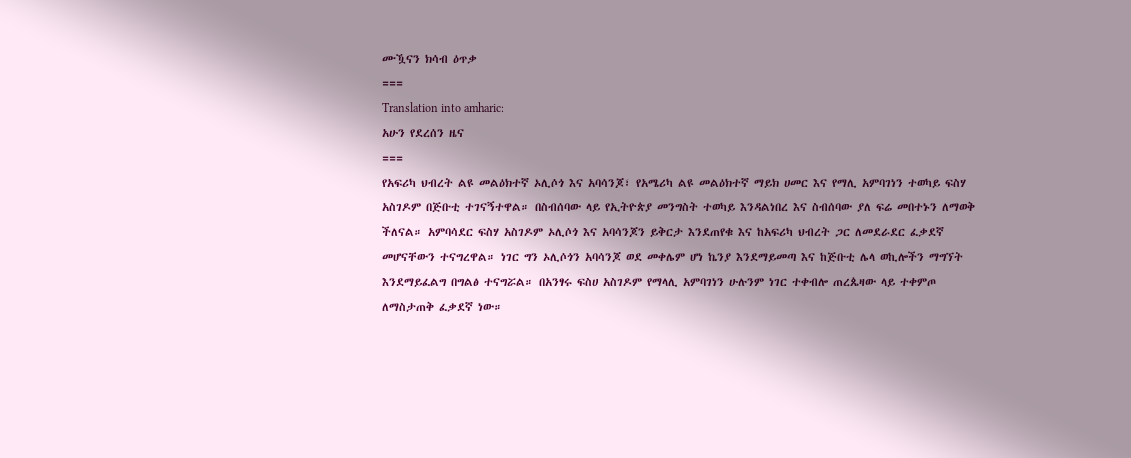ሙዃናን ክሳብ ዕጥቃ
===
Translation into amharic:
አሁን የደረሰን ዜና
===
የአፍሪካ ህብረት ልዩ መልዕክተኛ ኦሊሶጎ እና አባሳንጆ፣ የአሜሪካ ልዩ መልዕክተኛ ማይክ ሀመር እና የማሊ አምባገነን ተወካይ ፍስሃ አስገዶም በጅቡቲ ተገናኝተዋል። በስብሰባው ላይ የኢትዮጵያ መንግስት ተወካይ እንዳልነበረ እና ስብሰባው ያለ ፍሬ መበተኑን ለማወቅ ችለናል። አምባሳደር ፍስሃ አስገዶም ኦሊሶጎ እና አባሳንጆን ይቅርታ እንደጠየቁ እና ከአፍሪካ ህብረት ጋር ለመደራደር ፈቃደኛ መሆናቸውን ተናግረዋል። ነገር ግን ኦሊሶጎን አባሳንጆ ወደ መቀሌም ሆነ ኬንያ እንደማይመጣ እና ከጅቡቲ ሌላ ወኪሎችን ማግኘት እንደማይፈልግ በግልፅ ተናግሯል። በአንፃሩ ፍስሀ አስገዶም የማላሊ አምባገነን ሁሉንም ነገር ተቀብሎ ጠረጴዛው ላይ ተቀምጦ ለማስታጠቅ ፈቃደኛ ነው።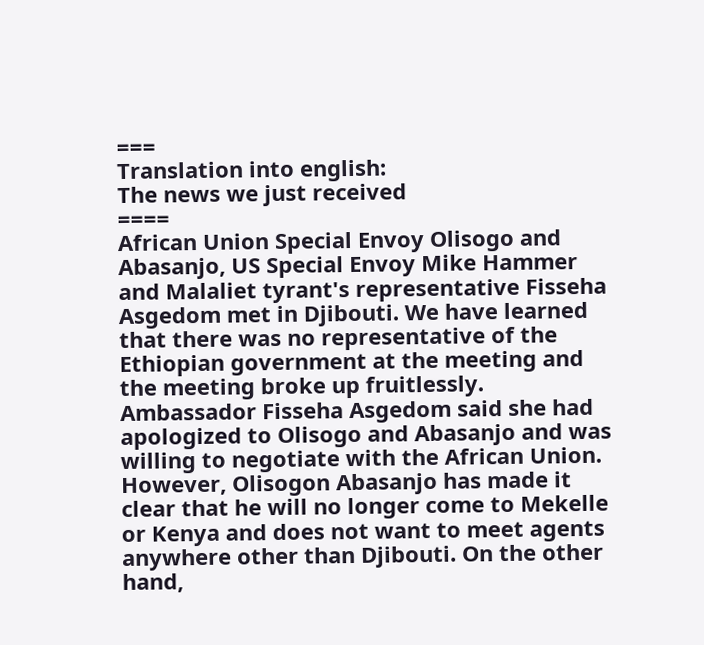===
Translation into english:
The news we just received
====
African Union Special Envoy Olisogo and Abasanjo, US Special Envoy Mike Hammer and Malaliet tyrant's representative Fisseha Asgedom met in Djibouti. We have learned that there was no representative of the Ethiopian government at the meeting and the meeting broke up fruitlessly. Ambassador Fisseha Asgedom said she had apologized to Olisogo and Abasanjo and was willing to negotiate with the African Union. However, Olisogon Abasanjo has made it clear that he will no longer come to Mekelle or Kenya and does not want to meet agents anywhere other than Djibouti. On the other hand,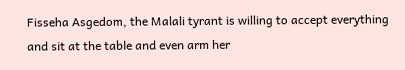Fisseha Asgedom, the Malali tyrant is willing to accept everything and sit at the table and even arm her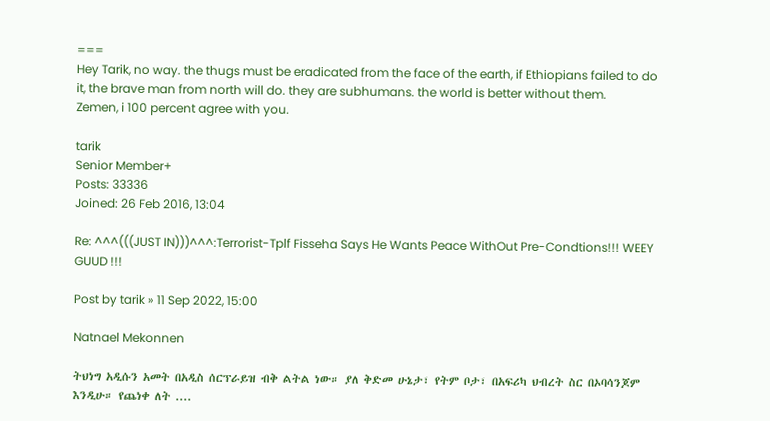===
Hey Tarik, no way. the thugs must be eradicated from the face of the earth, if Ethiopians failed to do it, the brave man from north will do. they are subhumans. the world is better without them.
Zemen, i 100 percent agree with you.

tarik
Senior Member+
Posts: 33336
Joined: 26 Feb 2016, 13:04

Re: ^^^(((JUST IN)))^^^:Terrorist-Tplf Fisseha Says He Wants Peace WithOut Pre-Condtions!!! WEEY GUUD !!!

Post by tarik » 11 Sep 2022, 15:00

Natnael Mekonnen

ትህነግ አዲሱን አመት በአዲስ ሰርፕራይዝ ብቅ ልትል ነው። ያለ ቅድመ ሁኔታ፣ የትም ቦታ፣ በአፍሪካ ህብረት ስር በኦባሳንጆም እንዲሁ። የጨነቀ ለት ....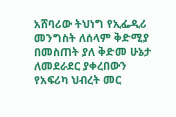አሸባሪው ትህነግ የኢፌዲሪ መንግስት ለሰላም ቅድሚያ በመስጠት ያለ ቅድመ ሁኔታ ለመደራደር ያቀረበውን የአፍሪካ ህብረት መር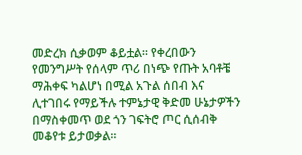መድረክ ሲቃወም ቆይቷል። የቀረበውን የመንግሥት የሰላም ጥሪ በነጭ የጡት አባቶቼ ማሕቀፍ ካልሆነ በሚል አጉል ሰበብ እና ሊተገበሩ የማይችሉ ተምኔታዊ ቅድመ ሁኔታዎችን በማስቀመጥ ወደ ጎን ገፍትሮ ጦር ሲሰብቅ መቆየቱ ይታወቃል።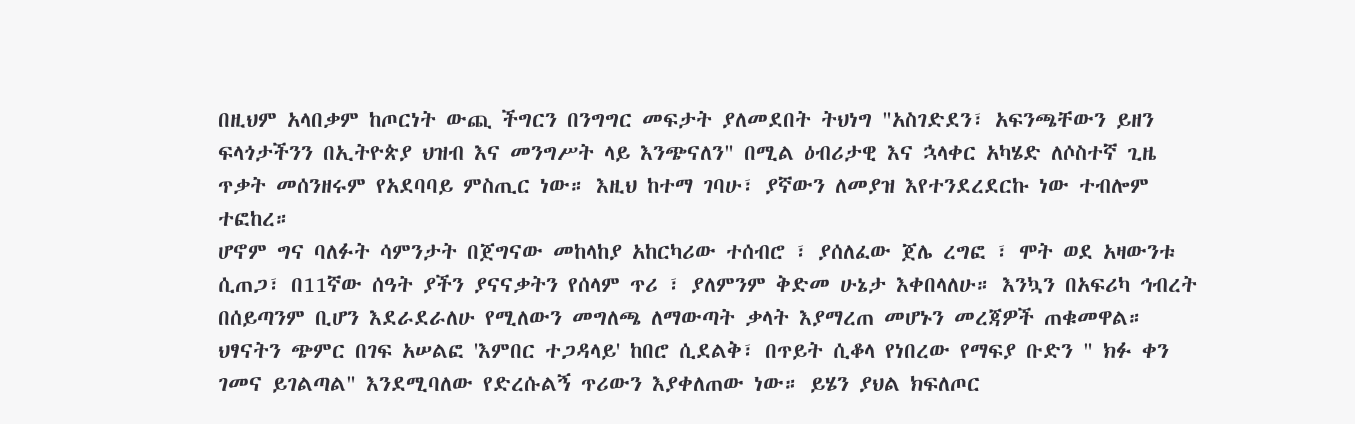በዚህም አላበቃም ከጦርነት ውጪ ችግርን በንግግር መፍታት ያለመደበት ትህነግ "አስገድደን፣ አፍንጫቸውን ይዘን ፍላጎታችንን በኢትዮጵያ ህዝብ እና መንግሥት ላይ እንጭናለን" በሚል ዕብሪታዊ እና ኋላቀር አካሄድ ለሶስተኛ ጊዜ ጥቃት መሰንዘሩም የአደባባይ ምስጢር ነው። እዚህ ከተማ ገባሁ፣ ያኛውን ለመያዝ እየተንደረደርኩ ነው ተብሎም ተፎከረ።
ሆኖም ግና ባለፉት ሳምንታት በጀግናው መከላከያ አከርካሪው ተሰብሮ ፣ ያሰለፈው ጀሌ ረግፎ ፣ ሞት ወደ አዛውንቱ ሲጠጋ፣ በ11ኛው ሰዓት ያችን ያናናቃትን የሰላም ጥሪ ፣ ያለምንም ቅድመ ሁኔታ እቀበላለሁ። እንኳን በአፍሪካ ኅብረት በሰይጣንም ቢሆን እደራደራለሁ የሚለውን መግለጫ ለማውጣት ቃላት እያማረጠ መሆኑን መረጃዎች ጠቁመዋል። ህፃናትን ጭምር በገፍ አሠልፎ 'እምበር ተጋዳላይ' ከበሮ ሲደልቅ፣ በጥይት ሲቆላ የነበረው የማፍያ ቡድን " ክፉ ቀን ገመና ይገልጣል" እንደሚባለው የድረሱልኝ ጥሪውን እያቀለጠው ነው። ይሄን ያህል ክፍለጦር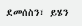ደመሰስን፣ ይሄን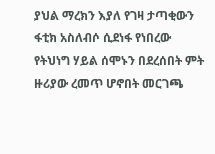ያህል ማረክን እያለ የገዛ ታጣቂውን ፋቲክ አስለብሶ ሲደነፋ የነበረው የትህነግ ሃይል ሰሞኑን በደረሰበት ምት ዙሪያው ረመጥ ሆኖበት መርገጫ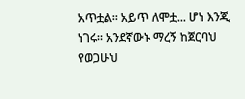አጥቷል። አይጥ ለሞቷ... ሆነ እንጂ ነገሩ። አንደኛውኑ ማረኝ ከጀርባህ የወጋሁህ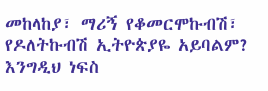መከላከያ፣ ማሪኝ የቆመርሞኩብሽ፣ የዶለትኩብሽ ኢትዮጵያዬ አይባልም? እንግዲህ ነፍስ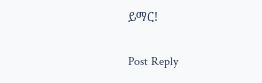ይማር!

Post Reply